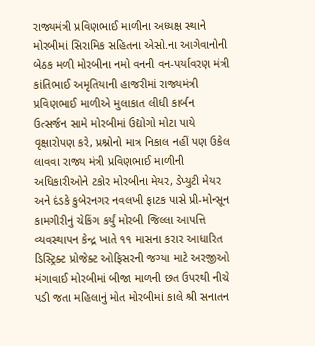રાજ્યમંત્રી પ્રવિણભાઈ માળીના અધ્યક્ષ સ્થાને મોરબીમાં સિરામિક સહિતના એસો.ના આગેવાનોની બેઠક મળી મોરબીના નમો વનની વન-પર્યાવરણ મંત્રી કાંતિભાઈ અમૃતિયાની હાજરીમાં રાજ્યમંત્રી પ્રવિણભાઈ માળીએ મુલાકાત લીધી કાર્બન ઉત્સર્જન સામે મોરબીમાં ઉદ્યોગો મોટા પાયે વૃક્ષારોપણ કરે, પ્રશ્નોનો માત્ર નિકાલ નહીં પણ ઉકેલ લાવવા રાજ્ય મંત્રી પ્રવિણભાઈ માળીની અધિકારીઓને ટકોર મોરબીના મેયર, ડેપ્યુટી મેયર અને દંડકે કુબેરનગર નવલખી ફાટક પાસે પ્રી-મોન્સૂન કામગીરીનું ચેકિંગ કર્યું મોરબી જિલ્લા આપત્તિ વ્યવસ્થાપન કેન્દ્ર ખાતે ૧૧ માસના કરાર આધારિત ડિસ્ટ્રિક્ટ પ્રોજેક્ટ ઓફિસરની જગ્યા માટે અરજીઓ મંગાવાઈ મોરબીમાં બીજા માળની છત ઉપરથી નીચે પડી જતા મહિલાનું મોત મોરબીમાં કાલે શ્રી સનાતન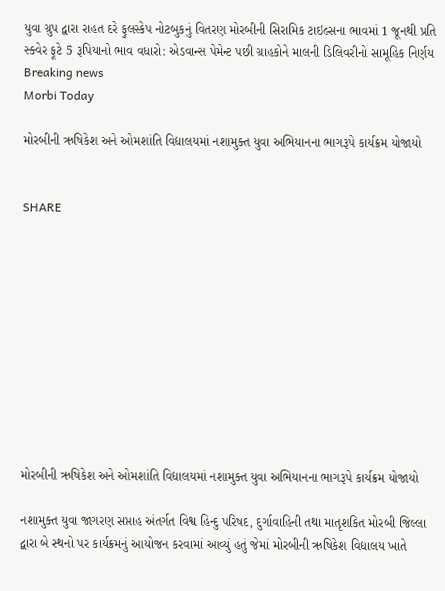યુવા ગ્રુપ દ્વારા રાહત દરે ફુલસ્કેપ નોટબુકનું વિતરણ મોરબીની સિરામિક ટાઇલ્સના ભાવમાં 1 જૂનથી પ્રતિ સ્ક્વેર ફૂટે 5 રૂપિયાનો ભાવ વધારો: એડવાન્સ પેમેન્ટ પછી ગ્રાહકોને માલની ડિલિવરીનો સામૂહિક નિર્ણય
Breaking news
Morbi Today

મોરબીની ઋષિકેશ અને ઓમશાંતિ વિદ્યાલયમાં નશામુક્ત યુવા અભિયાનના ભાગરૂપે કાર્યક્રમ યોજાયો


SHARE











મોરબીની ઋષિકેશ અને ઓમશાંતિ વિદ્યાલયમાં નશામુક્ત યુવા અભિયાનના ભાગરૂપે કાર્યક્રમ યોજાયો

નશામુક્ત યુવા જાગરણ સપ્તાહ અંતર્ગત વિશ્વ હિન્દુ પરિષદ, દુર્ગાવાહિની તથા માતૃશકિત મોરબી જિલ્લા દ્વારા બે સ્થનો પર કાર્યક્રમનું આયોજન કરવામાં આવ્યું હતું જેમાં મોરબીની ઋષિકેશ વિદ્યાલય ખાતે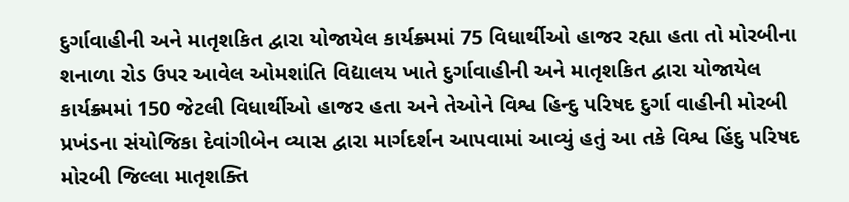દુર્ગાવાહીની અને માતૃશકિત દ્વારા યોજાયેલ કાર્યક્ર્મમાં 75 વિધાર્થીઓ હાજર રહ્યા હતા તો મોરબીના શનાળા રોડ ઉપર આવેલ ઓમશાંતિ વિદ્યાલય ખાતે દુર્ગાવાહીની અને માતૃશકિત દ્વારા યોજાયેલ કાર્યક્ર્મમાં 150 જેટલી વિધાર્થીઓ હાજર હતા અને તેઓને વિશ્વ હિન્દુ પરિષદ દુર્ગા વાહીની મોરબી પ્રખંડના સંયોજિકા દેવાંગીબેન વ્યાસ દ્વારા માર્ગદર્શન આપવામાં આવ્યું હતું આ તકે વિશ્વ હિંદુ પરિષદ મોરબી જિલ્લા માતૃશક્તિ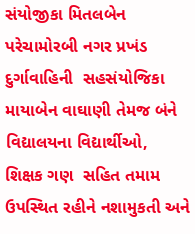સંયોજીકા મિતલબેન પરેચામોરબી નગર પ્રખંડ દુર્ગાવાહિની  સહસંયોજિકા માયાબેન વાઘાણી તેમજ બંને  વિદ્યાલયના વિદ્યાર્થીઓ, શિક્ષક ગણ  સહિત તમામ ઉપસ્થિત રહીને નશામુકતી અને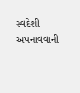સ્વદેશી અપનાવવાની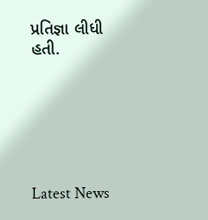પ્રતિજ્ઞા લીધી હતી.






Latest News